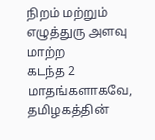நிறம் மற்றும் எழுத்துரு அளவு மாற்ற
கடந்த 2 மாதங்களாகவே, தமிழகத்தின்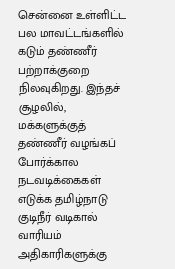சென்னை உள்ளிட்ட பல மாவட்டங்களில் கடும் தண்ணீர் பற்றாக்குறை நிலவுகிறது. இந்தச் சூழலில், மக்களுக்குத் தண்ணீர் வழங்கப் போர்க்கால நடவடிக்கைகள் எடுக்க தமிழ்நாடு குடிநீர் வடிகால் வாரியம் அதிகாரிகளுக்கு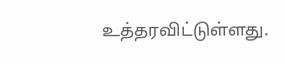உத்தரவிட்டுள்ளது.